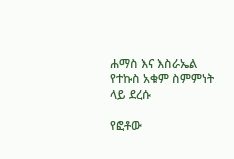ሐማስ እና እስራኤል የተኩስ አቁም ስምምነት ላይ ደረሱ

የፎቶው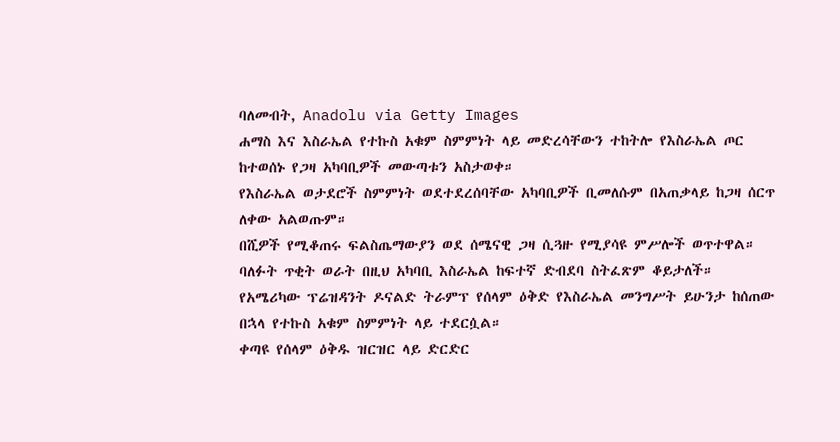ባለመብት, Anadolu via Getty Images
ሐማስ እና እስራኤል የተኩስ አቁም ስምምነት ላይ መድረሳቸውን ተከትሎ የእስራኤል ጦር ከተወሰኑ የጋዛ አካባቢዎች መውጣቱን አስታወቀ።
የእስራኤል ወታደሮች ስምምነት ወደተደረሰባቸው አካባቢዎች ቢመለሱም በአጠቃላይ ከጋዛ ሰርጥ ለቀው አልወጡም።
በሺዎች የሚቆጠሩ ፍልስጤማውያን ወደ ሰሜናዊ ጋዛ ሲጓዙ የሚያሳዩ ምሥሎች ወጥተዋል።
ባለፉት ጥቂት ወራት በዚህ አካባቢ እስራኤል ከፍተኛ ድብደባ ስትፈጽም ቆይታለች።
የአሜሪካው ፕሬዝዳንት ዶናልድ ትራምፕ የሰላም ዕቅድ የእስራኤል መንግሥት ይሁንታ ከሰጠው በኋላ የተኩስ አቁም ስምምነት ላይ ተደርሷል።
ቀጣዩ የሰላም ዕቅዱ ዝርዝር ላይ ድርድር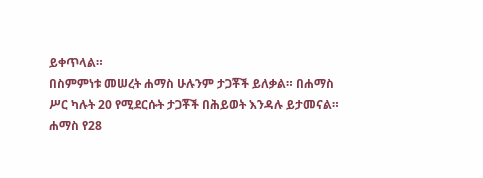ይቀጥላል።
በስምምነቱ መሠረት ሐማስ ሁሉንም ታጋቾች ይለቃል። በሐማስ ሥር ካሉት 20 የሚደርሱት ታጋቾች በሕይወት እንዳሉ ይታመናል። ሐማስ የ28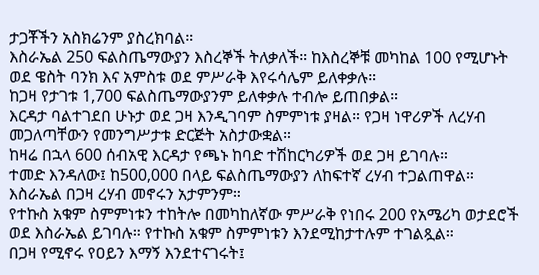ታጋቾችን አስክሬንም ያስረክባል።
እስራኤል 250 ፍልስጤማውያን እስረኞች ትለቃለች። ከእስረኞቹ መካከል 100 የሚሆኑት ወደ ዌስት ባንክ እና አምስቱ ወደ ምሥራቅ እየሩሳሌም ይለቀቃሉ።
ከጋዛ የታገቱ 1,700 ፍልስጤማውያንም ይለቀቃሉ ተብሎ ይጠበቃል።
እርዳታ ባልተገደበ ሁኑታ ወደ ጋዛ እንዲገባም ስምምነቱ ያዛል። የጋዛ ነዋሪዎች ለረሃብ መጋለጣቸውን የመንግሥታቱ ድርጅት አስታውቋል።
ከዛሬ በኋላ 600 ሰብአዊ እርዳታ የጫኑ ከባድ ተሽከርካሪዎች ወደ ጋዛ ይገባሉ።
ተመድ እንዳለው፤ ከ500,000 በላይ ፍልስጤማውያን ለከፍተኛ ረሃብ ተጋልጠዋል።
እስራኤል በጋዛ ረሃብ መኖሩን አታምንም።
የተኩስ አቁም ስምምነቱን ተከትሎ በመካከለኛው ምሥራቅ የነበሩ 200 የአሜሪካ ወታደሮች ወደ እስራኤል ይገባሉ። የተኩስ አቁም ስምምነቱን እንደሚከታተሉም ተገልጿል።
በጋዛ የሚኖሩ የዐይን እማኝ እንደተናገሩት፤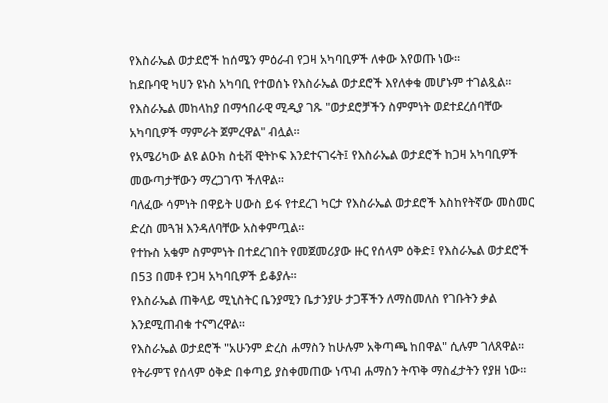የእስራኤል ወታደሮች ከሰሜን ምዕራብ የጋዛ አካባቢዎች ለቀው እየወጡ ነው።
ከደቡባዊ ካሀን ዩኑስ አካባቢ የተወሰኑ የእስራኤል ወታደሮች እየለቀቁ መሆኑም ተገልጿል።
የእስራኤል መከላከያ በማኅበራዊ ሚዲያ ገጹ "ወታደሮቻችን ስምምነት ወደተደረሰባቸው አካባቢዎች ማምራት ጀምረዋል" ብሏል።
የአሜሪካው ልዩ ልዑክ ስቲቭ ዊትኮፍ እንደተናገሩት፤ የእስራኤል ወታደሮች ከጋዛ አካባቢዎች መውጣታቸውን ማረጋገጥ ችለዋል።
ባለፈው ሳምነት በዋይት ሀውስ ይፋ የተደረገ ካርታ የእስራኤል ወታደሮች እስከየትኛው መስመር ድረስ መጓዝ እንዳለባቸው አስቀምጧል።
የተኩስ አቁም ስምምነት በተደረገበት የመጀመሪያው ዙር የሰላም ዕቅድ፤ የእስራኤል ወታደሮች በ53 በመቶ የጋዛ አካባቢዎች ይቆያሉ።
የእስራኤል ጠቅላይ ሚኒስትር ቤንያሚን ቤታንያሁ ታጋቾችን ለማስመለስ የገቡትን ቃል እንደሚጠብቁ ተናግረዋል።
የእስራኤል ወታደሮች "አሁንም ድረስ ሐማስን ከሁሉም አቅጣጫ ከበዋል" ሲሉም ገለጸዋል።
የትራምፕ የሰላም ዕቅድ በቀጣይ ያስቀመጠው ነጥብ ሐማስን ትጥቅ ማስፈታትን የያዘ ነው።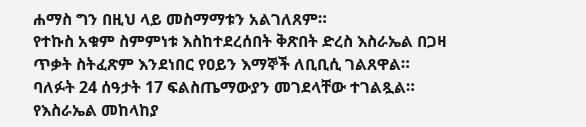ሐማስ ግን በዚህ ላይ መስማማቱን አልገለጸም።
የተኩስ አቁም ስምምነቱ እስከተደረሰበት ቅጽበት ድረስ እስራኤል በጋዛ ጥቃት ስትፈጽም እንደነበር የዐይን እማኞች ለቢቢሲ ገልጸዋል።
ባለፉት 24 ሰዓታት 17 ፍልስጤማውያን መገደላቸው ተገልጿል።
የእስራኤል መከላከያ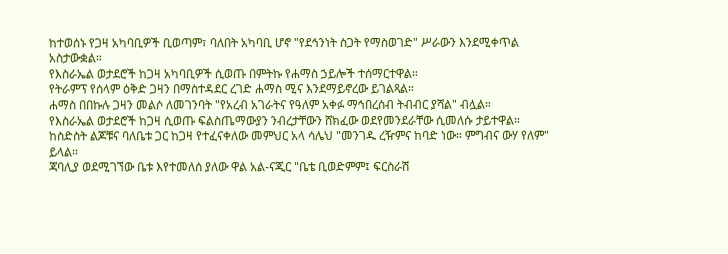ከተወሰኑ የጋዛ አካባቢዎች ቢወጣም፣ ባለበት አካባቢ ሆኖ "የደኅንነት ስጋት የማስወገድ" ሥራውን እንደሚቀጥል አስታውቋል።
የእስራኤል ወታደሮች ከጋዛ አካባቢዎች ሲወጡ በምትኩ የሐማስ ኃይሎች ተሰማርተዋል።
የትራምፕ የሰላም ዕቅድ ጋዛን በማስተዳደር ረገድ ሐማስ ሚና እንደማይኖረው ይገልጻል።
ሐማስ በበኩሉ ጋዛን መልሶ ለመገንባት "የአረብ አገራትና የዓለም አቀፉ ማኅበረሰብ ትብብር ያሻል" ብሏል።
የእስራኤል ወታደሮች ከጋዛ ሲወጡ ፍልስጤማውያን ንብረታቸውን ሸክፈው ወደየመንደራቸው ሲመለሱ ታይተዋል።
ከስድስት ልጆቹና ባለቤቱ ጋር ከጋዛ የተፈናቀለው መምህር አላ ሳሌህ "መንገዱ ረዥምና ከባድ ነው። ምግብና ውሃ የለም" ይላል።
ጃባሊያ ወደሚገኘው ቤቱ እየተመለሰ ያለው ዋል አል-ናጂር "ቤቴ ቢወድምም፤ ፍርስራሽ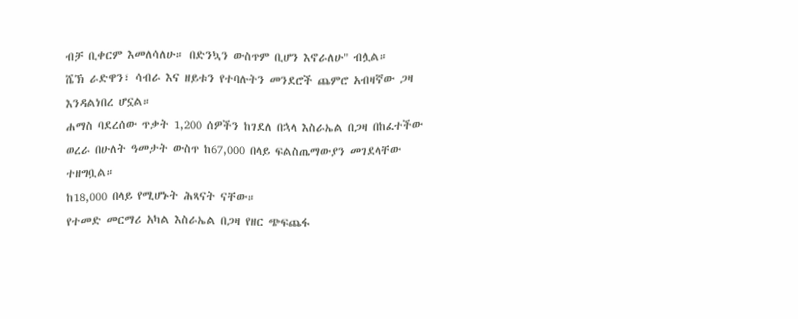ብቻ ቢቀርም እመለሳለሁ። በድንኳን ውስጥም ቢሆን እኖራለሁ" ብሏል።
ሼኽ ራድዋን፣ ሳብራ እና ዘይቱን የተባሉትን መንደሮች ጨምሮ አብዛኛው ጋዛ እንዳልነበረ ሆኗል።
ሐማስ ባደረሰው ጥቃት 1,200 ሰዎችን ከገደለ በኋላ እስራኤል በጋዛ በከፈተችው ወረራ በሁለት ዓመታት ውስጥ ከ67,000 በላይ ፍልስጤማውያን መገደላቸው ተዘግቧል።
ከ18,000 በላይ የሚሆኑት ሕጻናት ናቸው።
የተመድ መርማሪ አካል እስራኤል በጋዛ የዘር ጭፍጨፋ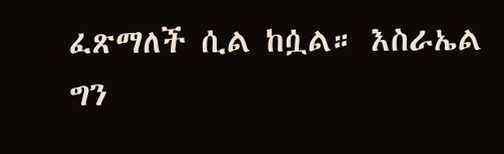ፈጽማለች ሲል ከሷል። እስራኤል ግን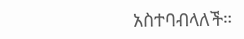አስተባብላለች።